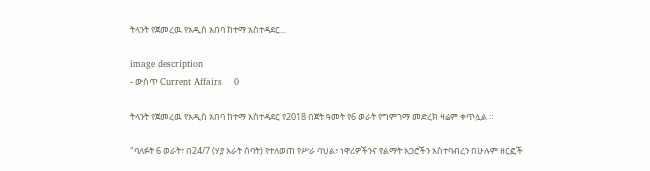ትላንት የጀመረዉ የአዲስ አበባ ከተማ አስተዳደር...

image description
- ውስጥ Current Affairs    0

ትላንት የጀመረዉ የአዲስ አበባ ከተማ አስተዳደር የ2018 በጀት ዓመት የ6 ወራት የግምገማ መድረክ ዛሬም ቀጥሏል ።

"ባለፉት 6 ወራት፣ በ24/7 (ሃያ አራት ሰባት) የተለወጠ የሥራ ባህል፣ ነዋሪዎችንና የልማት አጋሮችን አስተባብረን በሁሉም ዘርፎች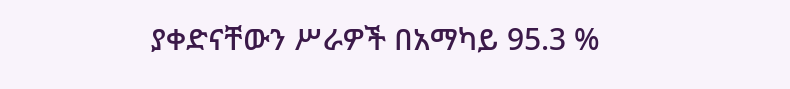ያቀድናቸውን ሥራዎች በአማካይ 95.3 %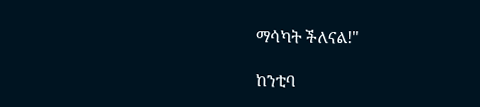ማሳካት ችለናል!"

ከንቲባ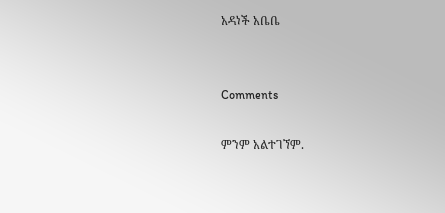አዳነች አቤቤ


Comments

ምንም አልተገኘም.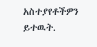አስተያየቶችዎን ይተዉት.